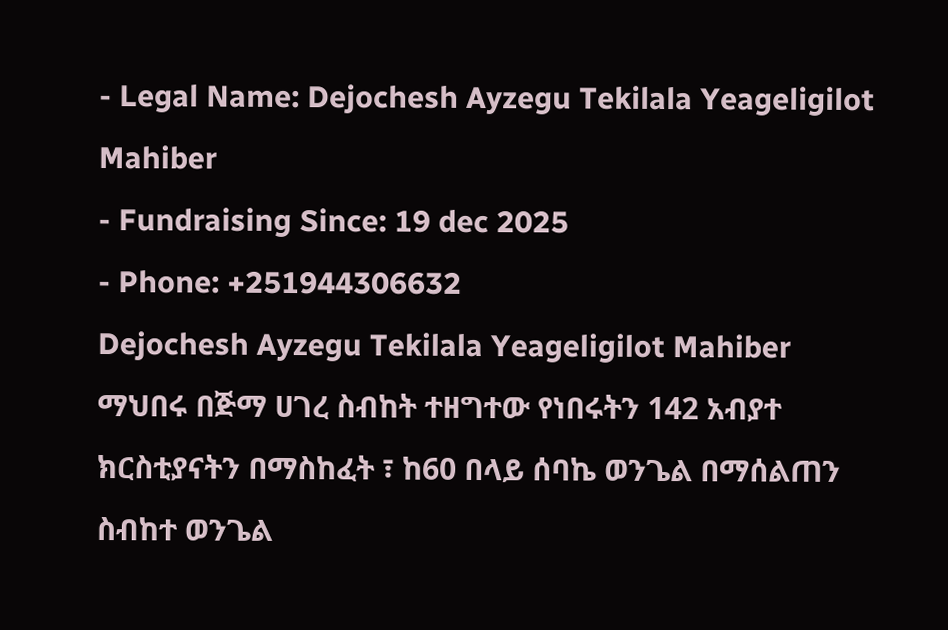- Legal Name: Dejochesh Ayzegu Tekilala Yeageligilot Mahiber
- Fundraising Since: 19 dec 2025
- Phone: +251944306632
Dejochesh Ayzegu Tekilala Yeageligilot Mahiber
ማህበሩ በጅማ ሀገረ ስብከት ተዘግተው የነበሩትን 142 አብያተ ክርስቲያናትን በማስከፈት ፣ ከ60 በላይ ሰባኬ ወንጌል በማሰልጠን ስብከተ ወንጌል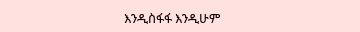እንዲስፋፋ እንዲሁም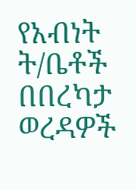የአብነት ት/ቤቶች በበረካታ ወረዳዎች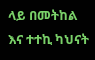ላይ በመትከል እና ተተኪ ካህናት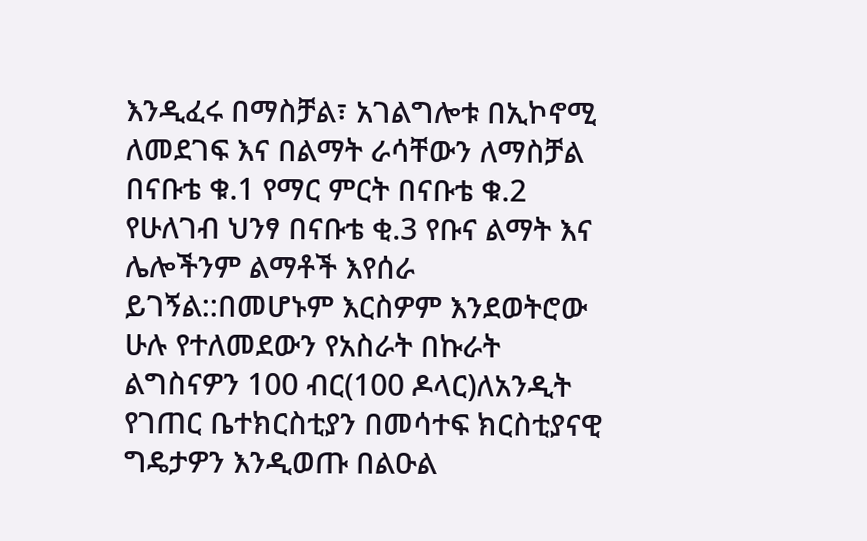እንዲፈሩ በማስቻል፣ አገልግሎቱ በኢኮኖሚ ለመደገፍ እና በልማት ራሳቸውን ለማስቻል በናቡቴ ቁ.1 የማር ምርት በናቡቴ ቁ.2 የሁለገብ ህንፃ በናቡቴ ቂ.3 የቡና ልማት እና ሌሎችንም ልማቶች እየሰራ ይገኝል::በመሆኑም እርስዎም እንደወትሮው ሁሉ የተለመደውን የአስራት በኩራት ልግስናዎን 100 ብር(100 ዶላር)ለአንዲት የገጠር ቤተክርስቲያን በመሳተፍ ክርስቲያናዊ ግዴታዎን እንዲወጡ በልዑል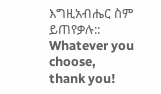እግዚአብሔር ስም ይጠየቃሉ::
Whatever you choose, thank you!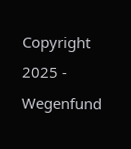Copyright 2025 - Wegenfund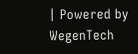| Powered by WegenTech